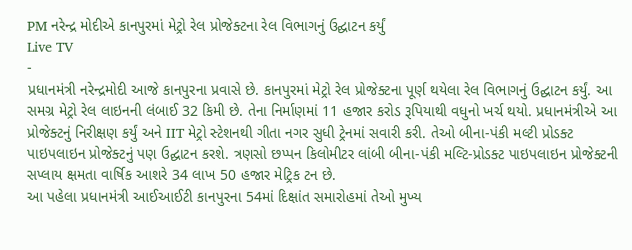PM નરેન્દ્ર મોદીએ કાનપુરમાં મેટ્રો રેલ પ્રોજેક્ટના રેલ વિભાગનું ઉદ્ઘાટન કર્યું
Live TV
-
પ્રધાનમંત્રી નરેન્દ્રમોદી આજે કાનપુરના પ્રવાસે છે. કાનપુરમાં મેટ્રો રેલ પ્રોજેક્ટના પૂર્ણ થયેલા રેલ વિભાગનું ઉદ્ઘાટન કર્યું. આ સમગ્ર મેટ્રો રેલ લાઇનની લંબાઈ 32 કિમી છે. તેના નિર્માણમાં 11 હજાર કરોડ રૂપિયાથી વધુનો ખર્ચ થયો. પ્રધાનમંત્રીએ આ પ્રોજેક્ટનું નિરીક્ષણ કર્યું અને IIT મેટ્રો સ્ટેશનથી ગીતા નગર સુધી ટ્રેનમાં સવારી કરી. તેઓ બીના-પંકી મલ્ટી પ્રોડક્ટ પાઇપલાઇન પ્રોજેક્ટનું પણ ઉદ્ઘાટન કરશે. ત્રણસો છપ્પન કિલોમીટર લાંબી બીના-પંકી મલ્ટિ-પ્રોડક્ટ પાઇપલાઇન પ્રોજેક્ટની સપ્લાય ક્ષમતા વાર્ષિક આશરે 34 લાખ 50 હજાર મેટ્રિક ટન છે.
આ પહેલા પ્રધાનમંત્રી આઈઆઈટી કાનપુરના 54માં દિક્ષાંત સમારોહમાં તેઓ મુખ્ય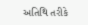અતિથિ તરીકે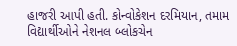હાજરી આપી હતી. કોન્વોકેશન દરમિયાન, તમામ વિદ્યાર્થીઓને નેશનલ બ્લોકચેન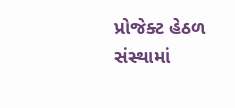પ્રોજેક્ટ હેઠળ સંસ્થામાં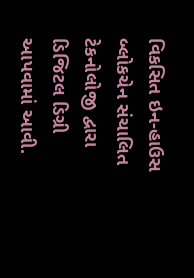વિકસિત ઇન-હાઉસ બ્લોકચેન સંચાલિત ટેકનોલોજી દ્વારા ડિજિટલ ડિગ્રી આપવામાં આવી.